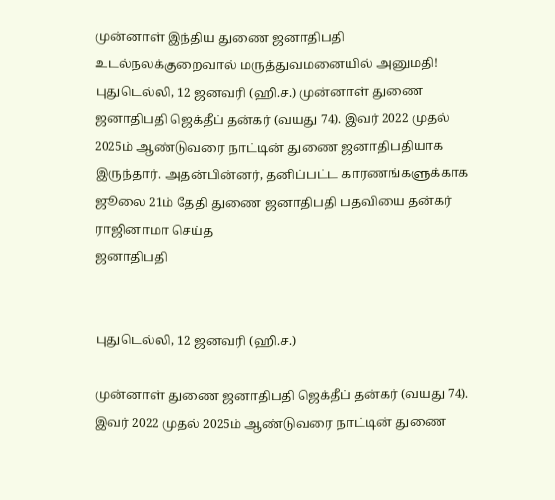முன்னாள் இந்திய துணை ஜனாதிபதி உடல்நலக்குறைவால் மருத்துவமனையில் அனுமதி!
புதுடெல்லி, 12 ஜனவரி (ஹி.ச.) முன்னாள் துணை ஜனாதிபதி ஜெக்தீப் தன்கர் (வயது 74). இவர் 2022 முதல் 2025ம் ஆண்டுவரை நாட்டின் துணை ஜனாதிபதியாக இருந்தார். அதன்பின்னர், தனிப்பட்ட காரணங்களுக்காக ஜூலை 21ம் தேதி துணை ஜனாதிபதி பதவியை தன்கர் ராஜினாமா செய்த
ஜனாதிபதி


புதுடெல்லி, 12 ஜனவரி (ஹி.ச.)

முன்னாள் துணை ஜனாதிபதி ஜெக்தீப் தன்கர் (வயது 74). இவர் 2022 முதல் 2025ம் ஆண்டுவரை நாட்டின் துணை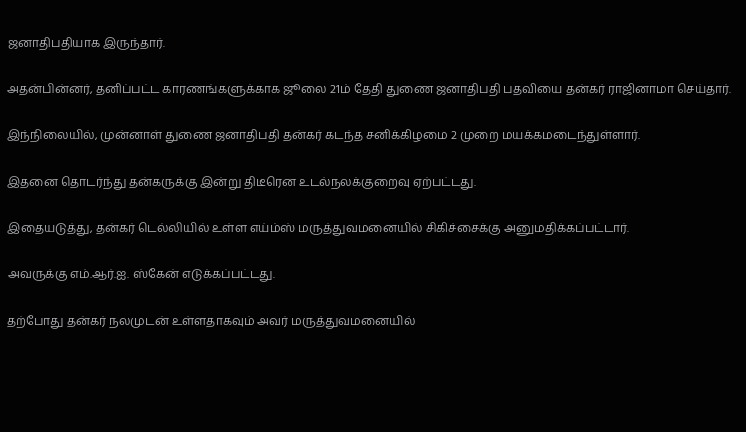ஜனாதிபதியாக இருந்தார்.

அதன்பின்னர், தனிப்பட்ட காரணங்களுக்காக ஜூலை 21ம் தேதி துணை ஜனாதிபதி பதவியை தன்கர் ராஜினாமா செய்தார்.

இந்நிலையில், முன்னாள் துணை ஜனாதிபதி தன்கர் கடந்த சனிக்கிழமை 2 முறை மயக்கமடைந்துள்ளார்.

இதனை தொடர்ந்து தன்கருக்கு இன்று திடீரென உடல்நலக்குறைவு ஏற்பட்டது.

இதையடுத்து, தன்கர் டெல்லியில் உள்ள எய்ம்ஸ் மருத்துவமனையில் சிகிச்சைக்கு அனுமதிக்கப்பட்டார்.

அவருக்கு எம்.ஆர்.ஐ. ஸ்கேன் எடுக்கப்பட்டது.

தற்போது தன்கர் நலமுடன் உள்ளதாகவும் அவர் மருத்துவமனையில்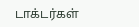டாக்டர்கள்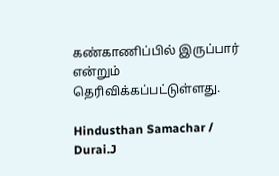கண்காணிப்பில் இருப்பார் என்றும் தெரிவிக்கப்பட்டுள்ளது.

Hindusthan Samachar / Durai.J